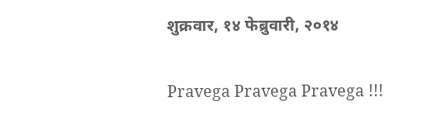शुक्रवार, १४ फेब्रुवारी, २०१४

Pravega Pravega Pravega !!!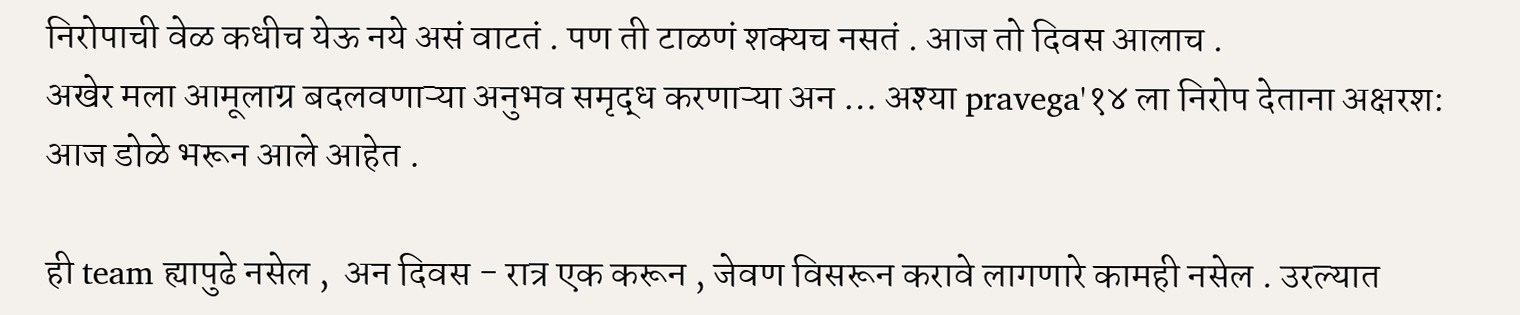निरोपाची वेळ कधीच येऊ नये असं वाटतं . पण ती टाळणं शक्यच नसतं . आज तो दिवस आलाच .
अखेर मला आमूलाग्र बदलवणाऱ्या अनुभव समृद्ध करणाऱ्या अन … अश्या pravega'१४ ला निरोप देताना अक्षरश: आज डोळे भरून आले आहेत .

ही team ह्यापुढे नसेल ,  अन दिवस - रात्र एक करून , जेवण विसरून करावे लागणारे कामही नसेल . उरल्यात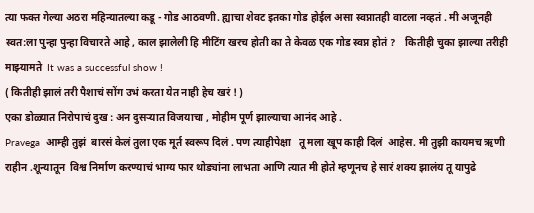त्या फक्त गेल्या अठरा महिन्यातल्या कडू - गोड आठवणी. ह्याचा शेवट इतका गोड होईल असा स्वप्नातही वाटला नव्हतं . मी अजूनही स्वत:ला पुन्हा पुन्हा विचारते आहे , काल झालेली हि मीटिंग खरच होती का ते केवळ एक गोड स्वप्न होतं ?    कितीही चुका झाल्या तरीही माझ्यामते  It was a successful show !
( कितीही झालं तरी पैशाचं सोंग उभं करता येत नाही हेच खरं ! )
एका डोळ्यात निरोपाचं दुख : अन दुसऱ्यात विजयाचा , मोहीम पूर्ण झाल्याचा आनंद आहे .
Pravega  आम्ही तुझं  बारसं केलं तुला एक मूर्त स्वरूप दिलं . पण त्याहीपेक्षा   तू मला खूप काही दिलं  आहेस. मी तुझी कायमच ऋणी राहीन .शून्यातून  विश्व निर्माण करण्याचं भाग्य फार थोड्यांना लाभता आणि त्यात मी होते म्हणूनच हे सारं शक्य झालंय तू यापुढे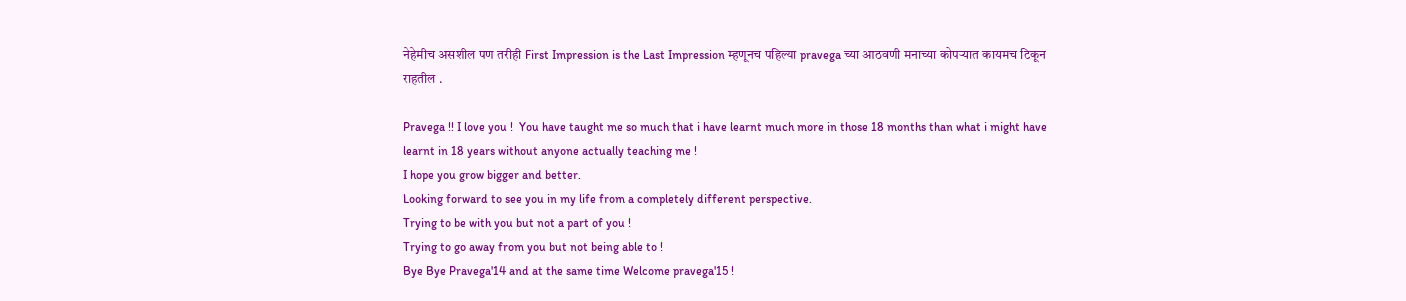नेहेमीच असशील पण तरीही First Impression is the Last Impression म्हणूनच पहिल्या pravega च्या आठवणी मनाच्या कोपऱ्यात कायमच टिकून राहतील .

Pravega !! I love you !  You have taught me so much that i have learnt much more in those 18 months than what i might have learnt in 18 years without anyone actually teaching me !
I hope you grow bigger and better.
Looking forward to see you in my life from a completely different perspective.
Trying to be with you but not a part of you !
Trying to go away from you but not being able to !
Bye Bye Pravega'14 and at the same time Welcome pravega'15 !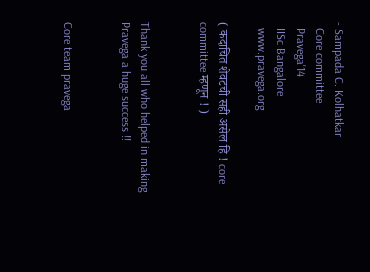- Sampada C. Kolhatkar
  Core committee
  Pravega'14
  IISc Bangalore
  www.pravega.org

( कदाचित शेवटची सही असेल हि ! core committee म्हणून ! )


Thank you all who helped in making Pravega a huge success !!


Core team pravega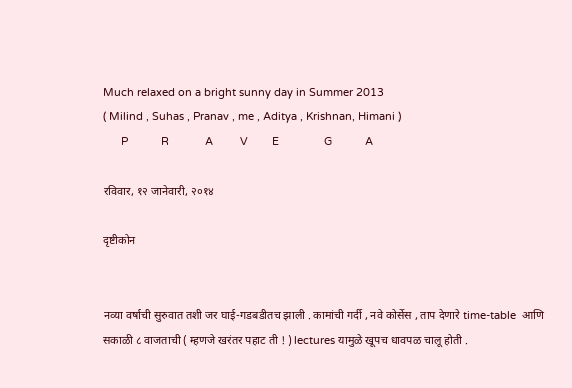Much relaxed on a bright sunny day in Summer 2013
( Milind , Suhas , Pranav , me , Aditya , Krishnan, Himani )
      P           R            A         V        E               G           A

रविवार, १२ जानेवारी, २०१४

दृष्टीकोन


नव्या वर्षाची सुरुवात तशी जर घाई-गडबडीतच झाली . कामांची गर्दी , नवे कोर्सेस , ताप देणारे time-table  आणि सकाळी ८ वाजताची ( म्हणजे खरंतर पहाट ती ! ) lectures यामुळे खूपच धावपळ चालू होती .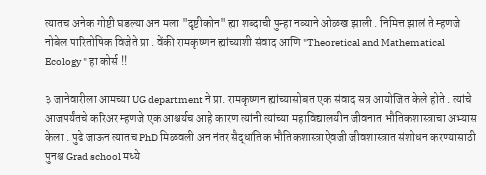त्यातच अनेक गोष्टी घडल्या अन मला "दृष्टीकोन" ह्या शब्दाची पुन्हा नव्याने ओळख झाली . निमित्त झालं ते म्हणजे नोबेल पारितोषिक विजेते प्रा . वेंकी रामकृष्णन ह्यांच्याशी संवाद आणि "Theoretical and Mathematical Ecology " हा कोर्स !!

३ जानेवारीला आमच्या UG department ने प्रा. रामकृष्णन ह्यांच्यासोबत एक संवाद सत्र आयोजित केले होते . त्यांचे आजपर्यंतचे करिअर म्हणजे एक आश्चर्यच आहे कारण त्यांनी त्यांच्या महाविद्यालयीन जीवनात भौतिकशास्त्राचा अभ्यास केला . पुढे जाऊन त्यातच PhD मिळवली अन नंतर सैद्धांतिक भौतिकशास्त्राऐवजी जीवशास्त्रात संशोधन करण्यासाठी पुनश्च Grad school मध्ये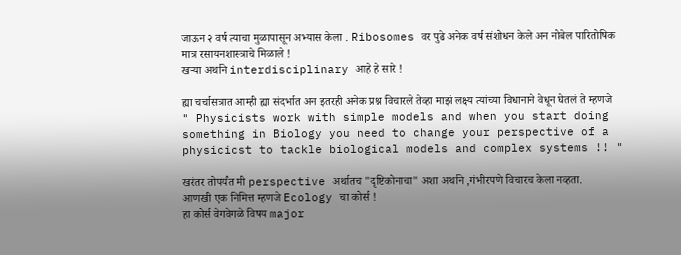जाऊन २ वर्ष त्याचा मुळापासून अभ्यास केला . Ribosomes वर पुढे अनेक वर्ष संशोधन केले अन नोबेल पारितोषिक मात्र रसायनशास्त्राचे मिळाले !
खऱ्या अर्थाने interdisciplinary आहे हे सारे !

ह्या चर्चासत्रात आम्ही ह्या संदर्भात अन इतरही अनेक प्रश्न विचारले तेव्हा माझं लक्ष्य त्यांच्या विधानाने वेधून घेतलं ते म्हणजे
" Physicists work with simple models and when you start doing something in Biology you need to change your perspective of a physicicst to tackle biological models and complex systems !! "

खरंतर तोपर्यंत मी perspective अर्थातच "दृष्टिकोनाचा" अशा अर्थाने ,गंभीरपणे विचारच केला नव्हता.
आणखी एक निमित्त म्हणजे Ecology चा कोर्स !
हा कोर्स वेगवेगळे विषय major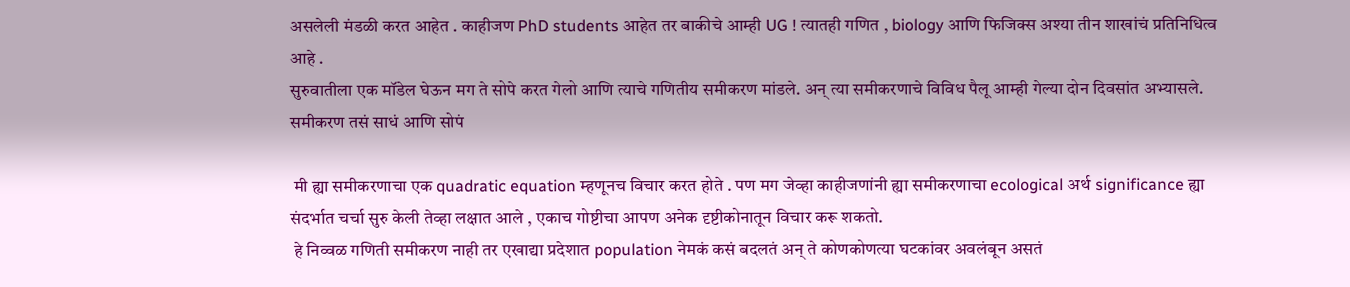असलेली मंडळी करत आहेत . काहीजण PhD students आहेत तर बाकीचे आम्ही UG ! त्यातही गणित , biology आणि फिजिक्स अश्या तीन शाखांचं प्रतिनिधित्व आहे .
सुरुवातीला एक मॉडेल घेऊन मग ते सोपे करत गेलो आणि त्याचे गणितीय समीकरण मांडले. अन् त्या समीकरणाचे विविध पैलू आम्ही गेल्या दोन दिवसांत अभ्यासले.
समीकरण तसं साधं आणि सोपं

 मी ह्या समीकरणाचा एक quadratic equation म्हणूनच विचार करत होते . पण मग जेव्हा काहीजणांनी ह्या समीकरणाचा ecological अर्थ significance ह्या संदर्भात चर्चा सुरु केली तेव्हा लक्षात आले , एकाच गोष्टीचा आपण अनेक दृष्टीकोनातून विचार करू शकतो.
 हे निव्वळ गणिती समीकरण नाही तर एखाद्या प्रदेशात population नेमकं कसं बदलतं अन् ते कोणकोणत्या घटकांवर अवलंबून असतं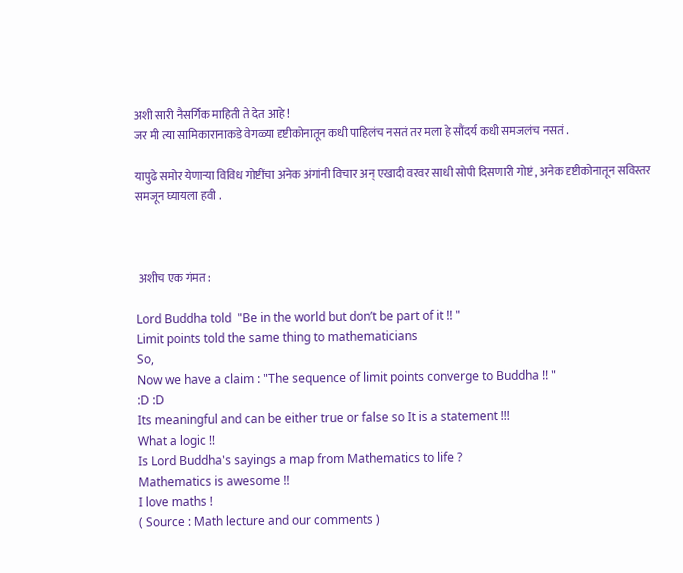अशी सारी नैसर्गिक माहिती ते देत आहे !
जर मी त्या सामिकारानाकडे वेगळ्या दृष्टीकोनातून कधी पाहिलंच नसतं तर मला हे सौंदर्य कधी समजलंच नसतं .

यापुढे समोर येणाऱ्या विविध गोष्टींचा अनेक अंगांनी विचार अन् एखादी वरवर साधी सोपी दिसणारी गोष्टं , अनेक दृष्टीकोनातून सविस्तर समजून घ्यायला हवी .



 अशीच एक गंमत :

Lord Buddha told  "Be in the world but don’t be part of it !! "
Limit points told the same thing to mathematicians
So,
Now we have a claim : "The sequence of limit points converge to Buddha !! "
:D :D
Its meaningful and can be either true or false so It is a statement !!!
What a logic !!
Is Lord Buddha's sayings a map from Mathematics to life ?
Mathematics is awesome !!
I love maths !
( Source : Math lecture and our comments )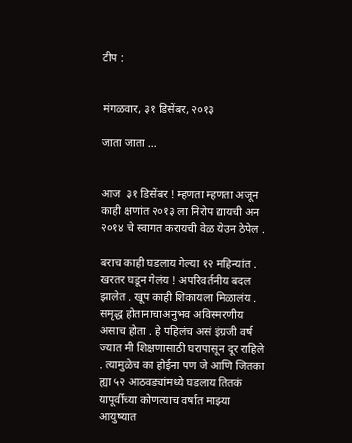टीप :


मंगळवार, ३१ डिसेंबर, २०१३

जाता जाता …


आज  ३१ डिसेंबर ! म्हणता म्हणता अजून काही क्षणांत २०१३ ला निरोप द्यायची अन २०१४ चे स्वागत करायची वेळ येउन ठेपेल .

बराच काही घडलाय गेल्या १२ महिन्यांत . खरतर घडून गेलंय ! अपरिवर्तनीय बदल झालेत . खूप काही शिकायला मिळालंय . समृद्ध होतानाचाअनुभव अविस्मरणीय असाच होता . हे पहिलंच असं इंग्रजी वर्ष ज्यात मी शिक्षणासाठी घरापासून दूर राहिले . त्यामुळेच का होईना पण जे आणि जितका ह्या ५२ आठवड्यांमध्ये घडलाय तितकं यापूर्वीच्या कोणत्याच वर्षात माझ्या आयुष्यात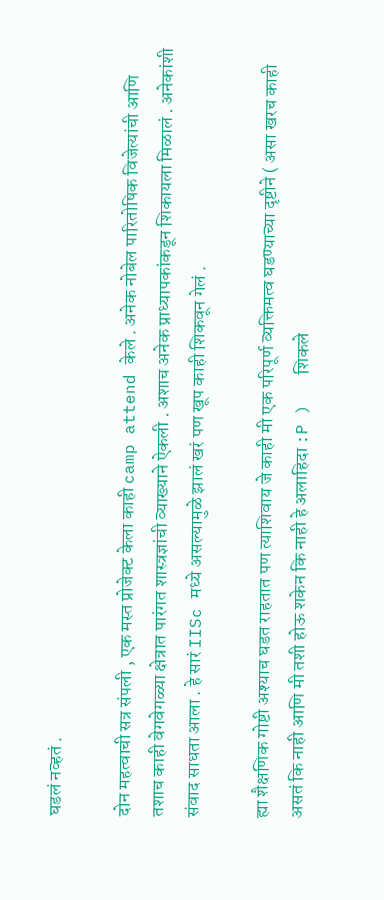घडलं नव्हतं .

दोन महत्वाची सत्र संपली , एक मस्त प्रोजेक्ट केला काही camp attend केले . अनेक नोबेल पारितोषिक विजेत्यांची आणि तशाच काही वेगवेगळ्या क्षेत्रात पारंगत शास्त्रज्ञांची व्याख्याने ऐकली . अशाच अनेक प्राध्यापकांकडून शिकायला मिळालं . अनेकांशी संवाद साधता आला . हे सारं IISc मध्ये असल्यामुळे झालं खरं पण खूप काही शिकवून गेलं .

ह्या शैक्षणिक गोष्टी अश्याच घडत राहतात पण त्याशिवाय जे काही मी एक परिपूर्ण व्यक्तिमत्व घडण्याच्या दृष्टीने ( असा खरच काही असतं कि नाही आणि मी तशी होऊ शकेन कि नाही हे अलाहिदा :P )   शिकले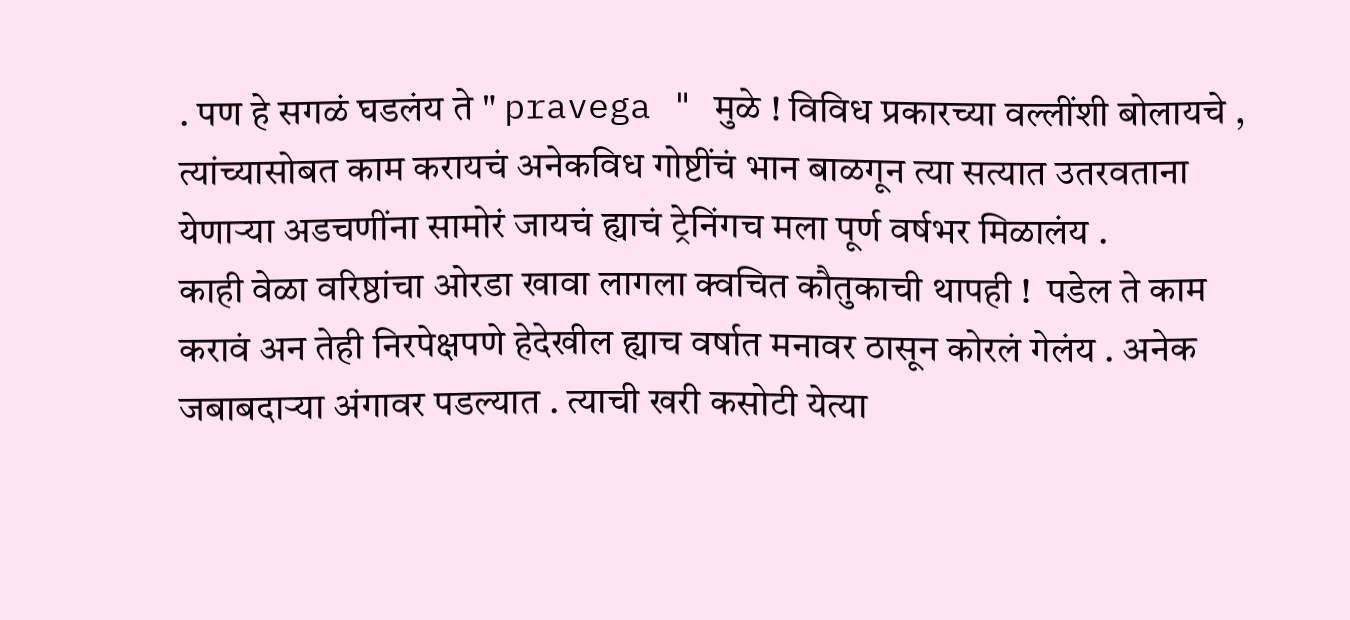. पण हे सगळं घडलंय ते " pravega " मुळे ! विविध प्रकारच्या वल्लींशी बोलायचे , त्यांच्यासोबत काम करायचं अनेकविध गोष्टींचं भान बाळगून त्या सत्यात उतरवताना येणाऱ्या अडचणींना सामोरं जायचं ह्याचं ट्रेनिंगच मला पूर्ण वर्षभर मिळालंय .
काही वेळा वरिष्ठांचा ओरडा खावा लागला क्वचित कौतुकाची थापही !  पडेल ते काम करावं अन तेही निरपेक्षपणे हेदेखील ह्याच वर्षात मनावर ठासून कोरलं गेलंय . अनेक जबाबदाऱ्या अंगावर पडल्यात . त्याची खरी कसोटी येत्या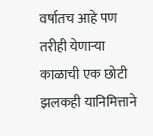वर्षातच आहे पण तरीही येणाऱ्या काळाची एक छोटी झलकही यानिमित्ताने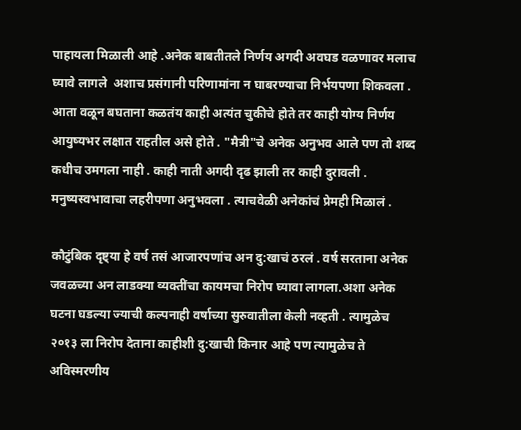पाहायला मिळाली आहे .अनेक बाबतीतले निर्णय अगदी अवघड वळणावर मलाच घ्यावे लागले  अशाच प्रसंगानी परिणामांना न घाबरण्याचा निर्भयपणा शिकवला . आता वळून बघताना कळतंय काही अत्यंत चुकीचे होते तर काही योग्य निर्णय आयुष्यभर लक्षात राहतील असे होते . "मैत्री"चे अनेक अनुभव आले पण तो शब्द कधीच उमगला नाही . काही नाती अगदी दृढ झाली तर काही दुरावली . मनुष्यस्वभावाचा लहरीपणा अनुभवला . त्याचवेळी अनेकांचं प्रेमही मिळालं .

कौटुंबिक दृष्ट्या हे वर्ष तसं आजारपणांच अन दु:खाचं ठरलं . वर्ष सरताना अनेक जवळच्या अन लाडक्या व्यक्तींचा कायमचा निरोप घ्यावा लागला.अशा अनेक घटना घडल्या ज्याची कल्पनाही वर्षाच्या सुरुवातीला केली नव्हती . त्यामुळेच २०१३ ला निरोप देताना काहीशी दु:खाची किनार आहे पण त्यामुळेच ते अविस्मरणीय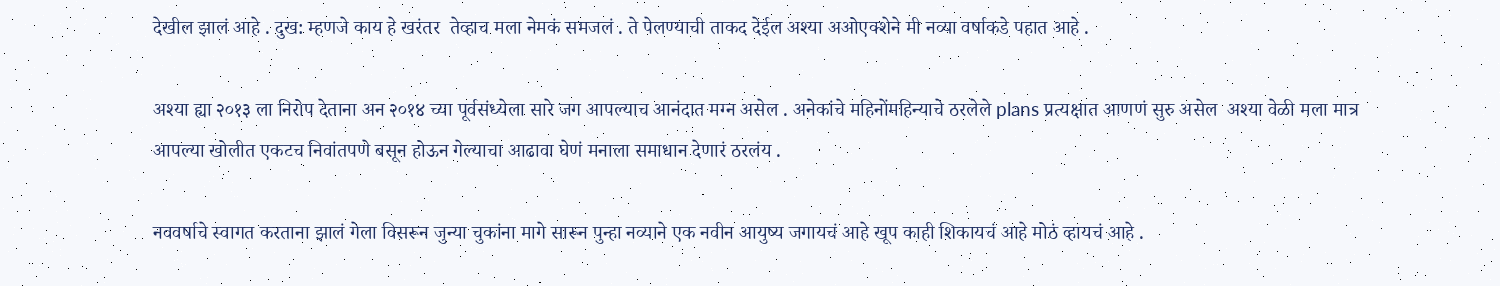देखील झालं आहे . दुख: म्हणजे काय हे खरंतर  तेव्हाच मला नेमकं समजलं . ते पेलण्याची ताकद देईल अश्या अओएक्शेने मी नव्या वर्षाकडे पहात आहे .

अश्या ह्या २०१३ ला निरोप देताना अन २०१४ च्या पूर्वसंध्येला सारे जग आपल्याच आनंदात मग्न असेल . अनेकांचे महिनोंमहिन्याचे ठरलेले plans प्रत्यक्षात आणणं सुरु असेल  अश्या वेळी मला मात्र आपल्या खोलीत एकटच निवांतपणे बसून होऊन गेल्याचा आढावा घेणं मनाला समाधान देणारं ठरलंय .

नववर्षाचे स्वागत करताना झालं गेला विसरून जुन्या चुकांना मागे सारून पुन्हा नव्याने एक नवीन आयुष्य जगायचं आहे खूप काही शिकायचं आहे मोठं व्हायचं आहे .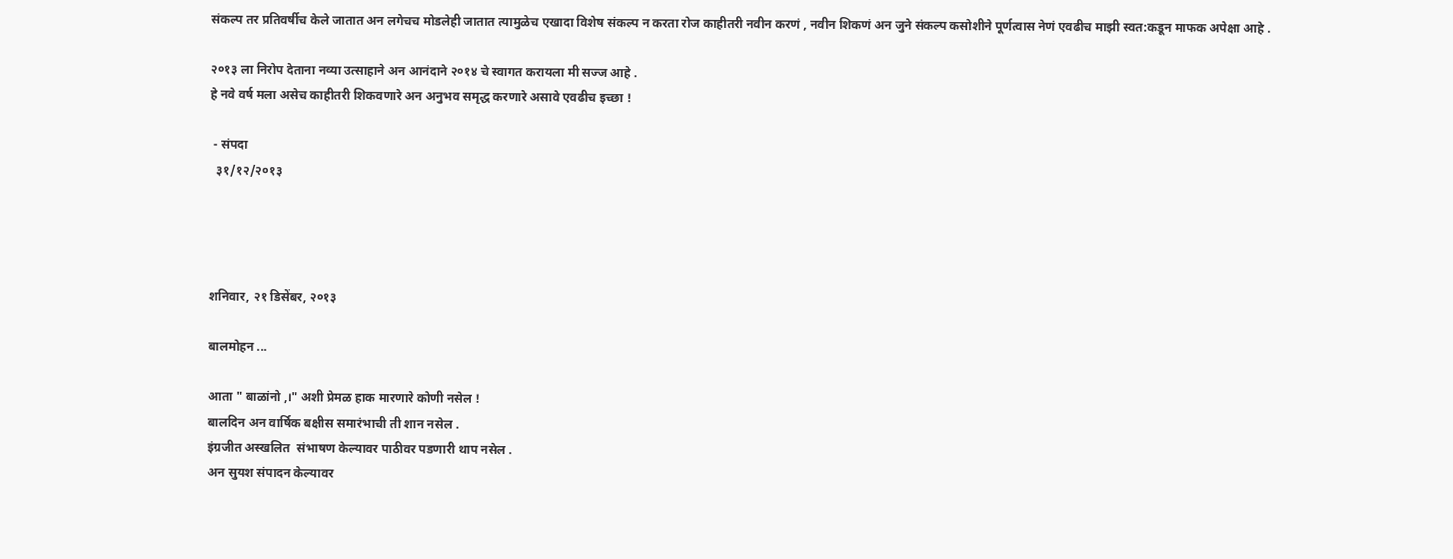संकल्प तर प्रतिवर्षीच केले जातात अन लगेचच मोडलेही जातात त्यामुळेच एखादा विशेष संकल्प न करता रोज काहीतरी नवीन करणं , नवीन शिकणं अन जुने संकल्प कसोशीने पूर्णत्वास नेणं एवढीच माझी स्वत:कडून माफक अपेक्षा आहे .

२०१३ ला निरोप देताना नव्या उत्साहाने अन आनंदाने २०१४ चे स्वागत करायला मी सज्ज आहे .
हे नवे वर्ष मला असेच काहीतरी शिकवणारे अन अनुभव समृद्ध करणारे असावे एवढीच इच्छा !

 - संपदा
  ३१/१२/२०१३




शनिवार, २१ डिसेंबर, २०१३

बालमोहन ...

आता " बाळांनो ,।" अशी प्रेमळ हाक मारणारे कोणी नसेल !
बालदिन अन वार्षिक बक्षीस समारंभाची ती शान नसेल .
इंग्रजीत अस्खलित  संभाषण केल्यावर पाठीवर पडणारी थाप नसेल .
अन सुयश संपादन केल्यावर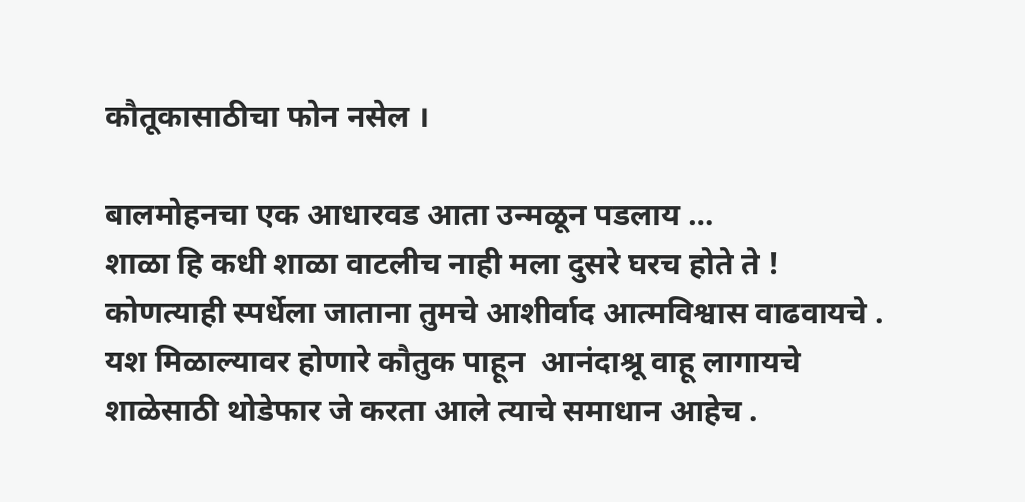कौतूकासाठीचा फोन नसेल ।

बालमोहनचा एक आधारवड आता उन्मळून पडलाय …
शाळा हि कधी शाळा वाटलीच नाही मला दुसरे घरच होते ते !
कोणत्याही स्पर्धेला जाताना तुमचे आशीर्वाद आत्मविश्वास वाढवायचे .
यश मिळाल्यावर होणारे कौतुक पाहून  आनंदाश्रू वाहू लागायचे
शाळेसाठी थोडेफार जे करता आले त्याचे समाधान आहेच .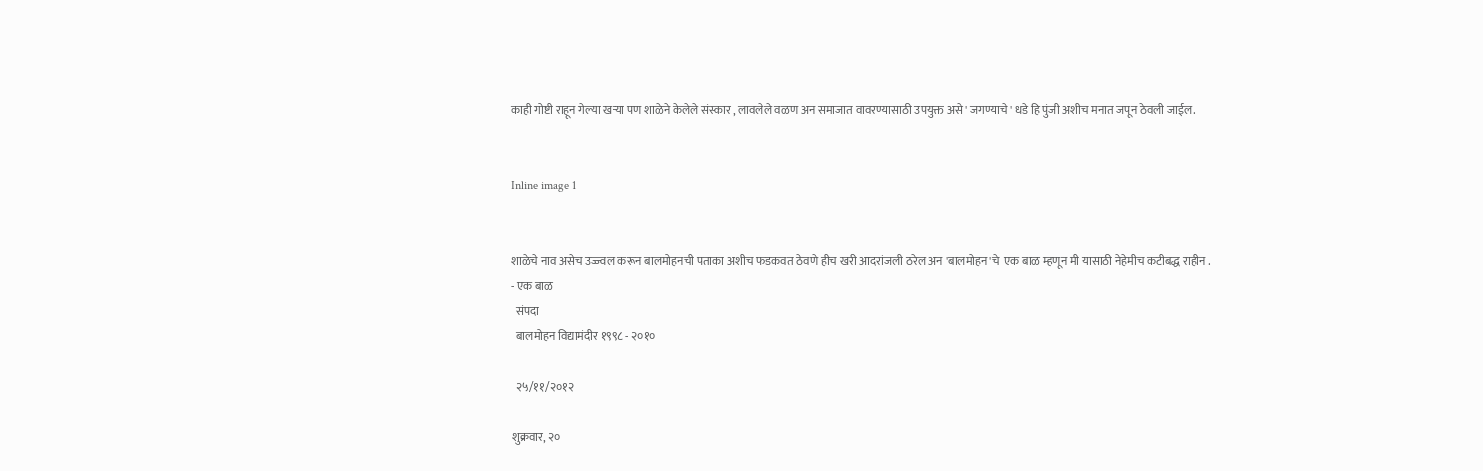काही गोष्टी राहून गेल्या खऱ्या पण शाळेने केलेले संस्कार , लावलेले वळण अन समाजात वावरण्यासाठी उपयुक्त असे ' जगण्याचे ' धडे हि पुंजी अशीच मनात जपून ठेवली जाईल.


Inline image 1


शाळेचे नाव असेच उज्ज्वल करून बालमोहनची पताका अशीच फडकवत ठेवणे हीच खरी आदरांजली ठरेल अन 'बालमोहन'चे  एक बाळ म्हणून मी यासाठी नेहेमीच कटीबद्ध राहीन .
- एक बाळ
  संपदा
  बालमोहन विद्यामंदीर १९९८ - २०१०

  २५/११/२०१२

शुक्रवार, २०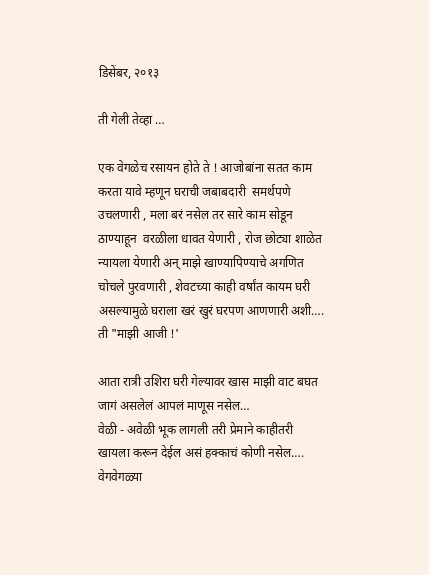डिसेंबर, २०१३

ती गेली तेव्हा …

एक वेगळेच रसायन होते ते ! आजोबांना सतत काम करता यावे म्हणून घराची जबाबदारी  समर्थपणे उचलणारी , मला बरं नसेल तर सारे काम सोडून ठाण्याहून  वरळीला धावत येणारी , रोज छोट्या शाळेत न्यायला येणारी अन् माझे खाण्यापिण्याचे अगणित चोचले पुरवणारी , शेवटच्या काही वर्षांत कायम घरी असल्यामुळे घराला खरं खुरं घरपण आणणारी अशी….  ती "माझी आजी !'

आता रात्री उशिरा घरी गेल्यावर खास माझी वाट बघत जागं असलेलं आपलं माणूस नसेल…
वेळी - अवेळी भूक लागली तरी प्रेमाने काहीतरी खायला करून देईल असं हक्काचं कोणी नसेल….
वेगवेगळ्या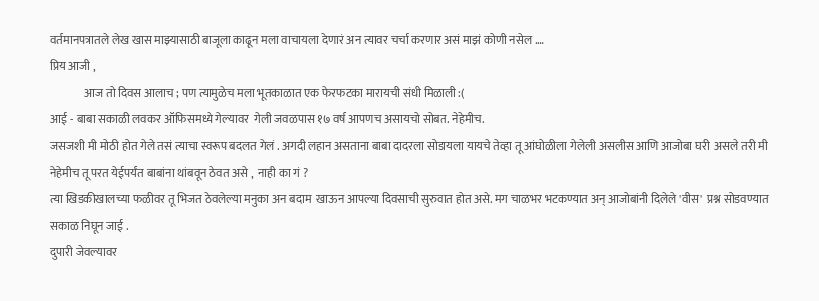वर्तमानपत्रातले लेख खास माझ्यासाठी बाजूला काढून मला वाचायला देणारं अन त्यावर चर्चा करणार असं माझं कोणी नसेल .…
प्रिय आजी ,
               आज तो दिवस आलाच ; पण त्यामुळेच मला भूतकाळात एक फेरफटका मारायची संधी मिळाली :(
आई - बाबा सकाळी लवकर ऑफिसमध्ये गेल्यावर  गेली जवळपास १७ वर्ष आपणच असायचो सोबत. नेहेमीच.
जसजशी मी मोठी होत गेले तसं त्याचा स्वरूप बदलत गेलं . अगदी लहान असताना बाबा दादरला सोडायला यायचे तेव्हा तू आंघोळीला गेलेली असलीस आणि आजोबा घरी  असले तरी मी नेहेमीच तू परत येईपर्यंत बाबांना थांबवून ठेवत असे ,  नाही का गं ?
त्या खिडकीखालच्या फळीवर तू भिजत ठेवलेल्या मनुका अन बदाम  खाऊन आपल्या दिवसाची सुरुवात होत असे. मग चाळभर भटकण्यात अन् आजोबांनी दिलेले 'वीस'  प्रश्न सोडवण्यात सकाळ निघून जाई .
दुपारी जेवल्यावर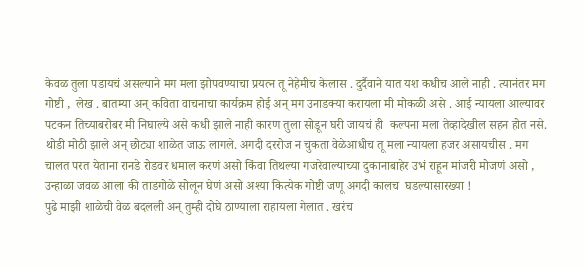केवळ तुला पडायचं असल्याने मग मला झोपवण्याचा प्रयत्न तू नेहेमीच केलास . दुर्दैवाने यात यश कधीच आले नाही . त्यानंतर मग गोष्टी ,  लेख . बातम्या अन् कविता वाचनाचा कार्यक्रम होई अन् मग उनाडक्या करायला मी मोकळी असे . आई न्यायला आल्यावर पटकन तिच्याबरोबर मी निघाल्ये असे कधी झाले नाही कारण तुला सोडून घरी जायचं ही  कल्पना मला तेव्हादेखील सहन होत नसे.
थोडी मोठी झाले अन् छोट्या शाळेत जाऊ लागले. अगदी दररोज न चुकता वेळेआधीच तू मला न्यायला हजर असायचीस . मग चालत परत येताना रानडे रोडवर धमाल करणं असो किंवा तिथल्या गजरेवाल्याच्या दुकानाबाहेर उभं राहून मांजरी मोजणं असो , उन्हाळा जवळ आला की ताडगोळे सोलून घेणं असो अश्या कित्येक गोष्टी जणू अगदी कालच  घडल्यासारख्या !
पुढे माझी शाळेची वेळ बदलली अन् तुम्ही दोघे ठाण्याला राहायला गेलात . खरंच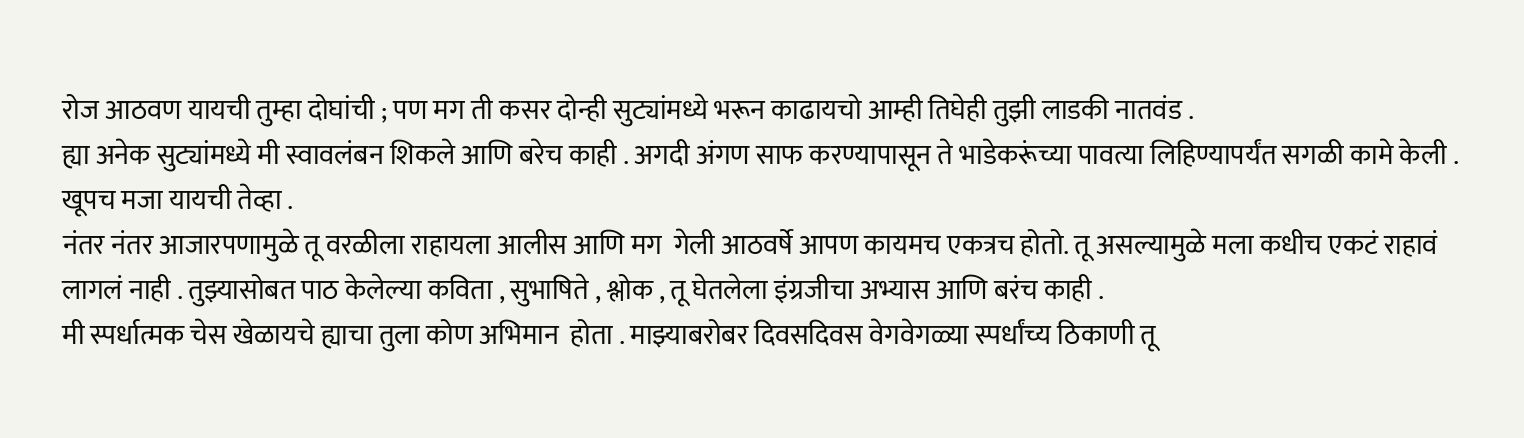रोज आठवण यायची तुम्हा दोघांची ; पण मग ती कसर दोन्ही सुट्यांमध्ये भरून काढायचो आम्ही तिघेही तुझी लाडकी नातवंड .
ह्या अनेक सुट्यांमध्ये मी स्वावलंबन शिकले आणि बरेच काही . अगदी अंगण साफ करण्यापासून ते भाडेकरूंच्या पावत्या लिहिण्यापर्यंत सगळी कामे केली . खूपच मजा यायची तेव्हा .
नंतर नंतर आजारपणामुळे तू वरळीला राहायला आलीस आणि मग  गेली आठवर्षे आपण कायमच एकत्रच होतो. तू असल्यामुळे मला कधीच एकटं राहावं लागलं नाही . तुझ्यासोबत पाठ केलेल्या कविता , सुभाषिते , श्लोक , तू घेतलेला इंग्रजीचा अभ्यास आणि बरंच काही .
मी स्पर्धात्मक चेस खेळायचे ह्याचा तुला कोण अभिमान  होता . माझ्याबरोबर दिवसदिवस वेगवेगळ्या स्पर्धांच्य ठिकाणी तू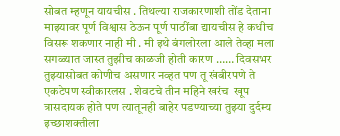सोबत म्हणून यायचीस . तिथल्या राजकारणाशी तोंड देताना माझ्यावर पूर्ण विश्वास ठेऊन पूर्ण पाठींबा द्यायचीस हे कधीच विसरू शकणार नाही मी . मी इथे बंगलोरला आले तेव्हा मला सगळ्यात जास्त तुझीच काळजी होती कारण …… दिवसभर तुझ्यासोबत कोणीच असणार नव्हत पण तू खंबीरपणे ते एकटेपण स्वीकारलस . शेवटचे तीन महिने खरंच  खूप त्रासदायक होते पण त्यातूनही बाहेर पडण्याच्या तुझ्या दुर्दम्य इच्छाशक्तीला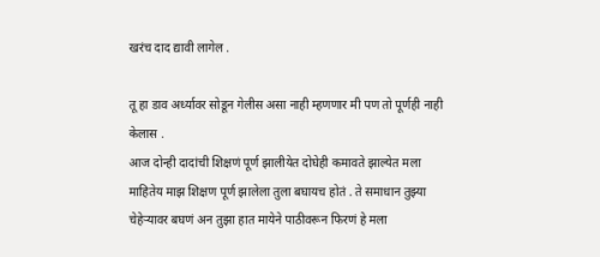खरंच दाद द्यावी लागेल .

तू हा डाव अर्ध्यावर सोडून गेलीस असा नाही म्हणणार मी पण तो पूर्णही नाही केलास .
आज दोन्ही दादांची शिक्षणं पूर्ण झालीयेत दोघेही कमावते झाल्येत मला माहितेय माझ शिक्षण पूर्ण झालेला तुला बघायच होतं . ते समाधान तुझ्या चेहेऱ्यावर बघणं अन तुझा हात मायेने पाठीवरून फिरणं हे मला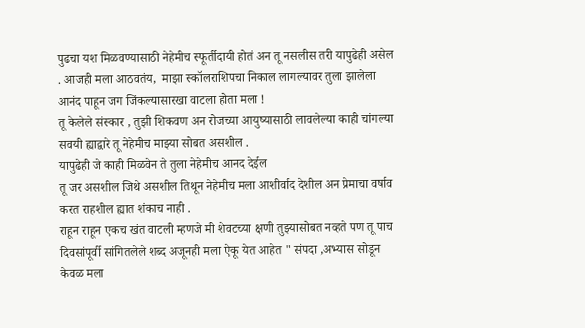पुढचा यश मिळवण्यासाठी नेहेमीच स्फूर्तीदायी होतं अन तू नसलीस तरी यापुढेही असेल . आजही मला आठवतंय,  माझा स्कॉलराशिपचा निकाल लागल्यावर तुला झालेला आनंद पाहून जग जिंकल्यासारखा वाटला होता मला !
तू केलेले संस्कार , तुझी शिकवण अन रोजच्या आयुष्यासाठी लावलेल्या काही चांगल्या सवयी ह्याद्वारे तू नेहेमीच माझ्या सोबत असशील .
यापुढेही जे काही मिळवेन ते तुला नेहेमीच आनद देईल
तू जर असशील जिथे असशील तिथून नेहेमीच मला आशीर्वाद देशील अन प्रेमाचा वर्षाव करत राहशील ह्यात शंकाच नाही .
राहून राहून एकच खंत वाटली म्हणजे मी शेवटच्या क्षणी तुझ्यासोबत नव्हते पण तू पाच दिवसांपूर्वी सांगितलेले शब्द अजूनही मला ऐकू येत आहेत " संपदा ,अभ्यास सोडून केवळ मला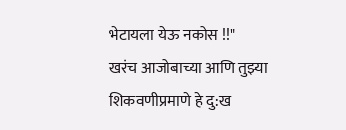भेटायला येऊ नकोस !!"
खरंच आजोबाच्या आणि तुझ्या शिकवणीप्रमाणे हे दु:ख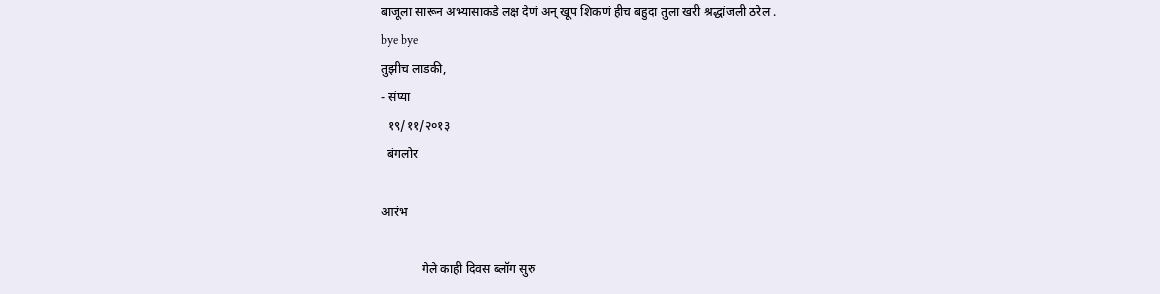बाजूला सारून अभ्यासाकडे लक्ष देणं अन् खूप शिकणं हीच बहुदा तुला खरी श्रद्धांजली ठरेल .
bye bye
तुझीच लाडकी,
- संप्या
  १९/११/२०१३
  बंगलोर

आरंभ

             गेले काही दिवस ब्लॉग सुरु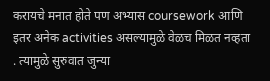करायचे मनात होते पण अभ्यास coursework आणि इतर अनेक activities असल्यामुळे वेळच मिळत नव्हता . त्यामुळे सुरुवात जुन्या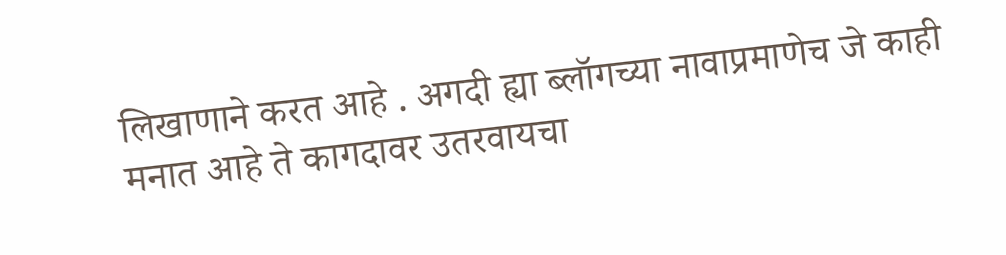लिखाणाने करत आहे . अगदी ह्या ब्लॉगच्या नावाप्रमाणेच जे काही मनात आहे ते कागदावर उतरवायचा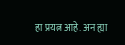हा प्रयत्न आहे. अन ह्या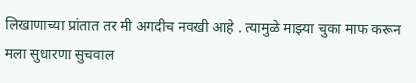लिखाणाच्या प्रांतात तर मी अगदीच नवखी आहे . त्यामुळे माझ्या चुका माफ करून मला सुधारणा सुचवाल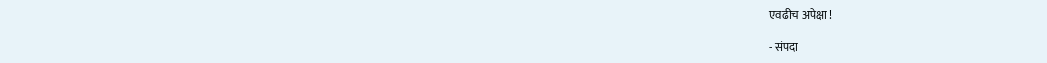एवढीच अपेक्षा !

- संपदा